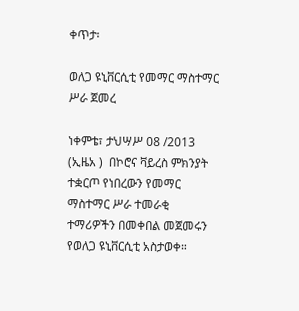ቀጥታ፡

ወለጋ ዩኒቨርሲቲ የመማር ማስተማር ሥራ ጀመረ

ነቀምቴ፣ ታህሣሥ 08 /2013 (ኢዜአ )  በኮሮና ቫይረስ ምክንያት ተቋርጦ የነበረውን የመማር ማስተማር ሥራ ተመራቂ ተማሪዎችን በመቀበል መጀመሩን የወለጋ ዩኒቨርሲቲ አስታወቀ።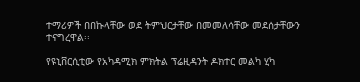ተማሪዎች በበኩላቸው ወደ ትምህርታቸው በመመለሳቸው መደሰታቸውን ተናግረዋል፡፡

የዩኒቨርሲቲው የአካዳሚክ ምክትል ፕሬዚዳንት ዶክተር መልካ ሂካ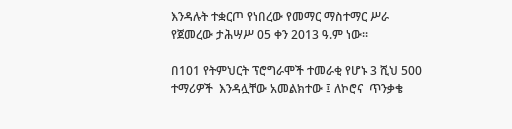እንዳሉት ተቋርጦ የነበረው የመማር ማስተማር ሥራ የጀመረው ታሕሣሥ 05 ቀን 2013 ዓ.ም ነው፡፡

በ101 የትምህርት ፕሮግራሞች ተመራቂ የሆኑ 3 ሺህ 500 ተማሪዎች  እንዳሏቸው አመልክተው ፤ ለኮሮና  ጥንቃቄ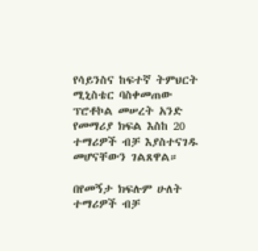የሳይንስና ከፍተኛ ትምህርት ሚኒስቴር ባስቀመጠው ፕሮቶኮል መሠረት አንድ የመማሪያ ክፍል እስከ 20 ተማሪዎች ብቻ እያስተናገዱ መሆናቸውን ገልጸዋል።

በየመኝታ ክፍሉም ሁለት ተማሪዎች ብቻ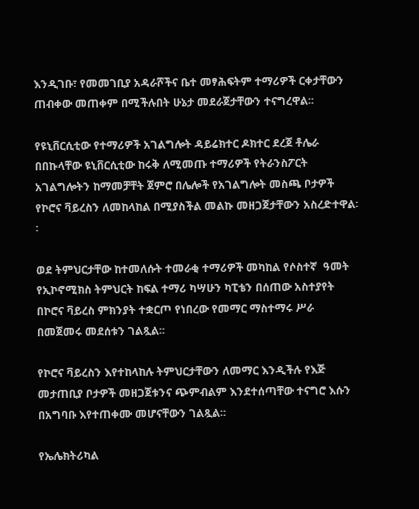እንዲገቡ፣ የመመገቢያ አዳራሾችና ቤተ መፃሕፍትም ተማሪዎች ርቀታቸውን ጠብቀው መጠቀም በሚችሉበት ሁኔታ መደራጀታቸውን ተናግረዋል፡፡

የዩኒቨርሲቲው የተማሪዎች አገልግሎት ዳይሬክተር ዶክተር ደረጀ ቶሌራ በበኩላቸው ዩኒቨርሲቲው ከሩቅ ለሚመጡ ተማሪዎች የትራንስፖርት አገልግሎትን ከማመቻቸት ጀምሮ በሌሎች የአገልግሎት መስጫ ቦታዎች የኮሮና ቫይረስን ለመከላከል በሚያስችል መልኩ መዘጋጀታቸውን አስረድተዋል፡፡

ወደ ትምህርታቸው ከተመለሱት ተመራቂ ተማሪዎች መካከል የሶስተኛ  ዓመት የኢኮኖሚክስ ትምህርት ከፍል ተማሪ ካሣሁን ካፒቴን በሰጠው አስተያየት በኮሮና ቫይረስ ምክንያት ተቋርጦ የነበረው የመማር ማስተማሩ ሥራ በመጀመሩ መደሰቱን ገልጿል፡፡

የኮሮና ቫይረስን እየተከላከሉ ትምህርታቸውን ለመማር እንዲችሉ የእጅ መታጠቢያ ቦታዎች መዘጋጀቱንና ጭምብልም እንደተሰጣቸው ተናግሮ እሱን በአግባቡ እየተጠቀሙ መሆናቸውን ገልጿል፡፡

የኤሌክትሪካል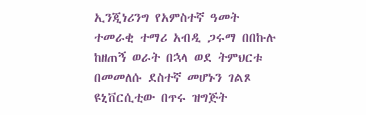ኢንጂነሪንግ የአምስተኛ ዓመት ተመራቂ ተማሪ አብዲ ጋሩማ በበኩሉ ከዘጠኝ ወራት በኋላ ወደ ትምህርቱ በመመለሱ ደስተኛ መሆኑን ገልጾ  ዩኒቨርሲቲው በጥሩ ዝግጅት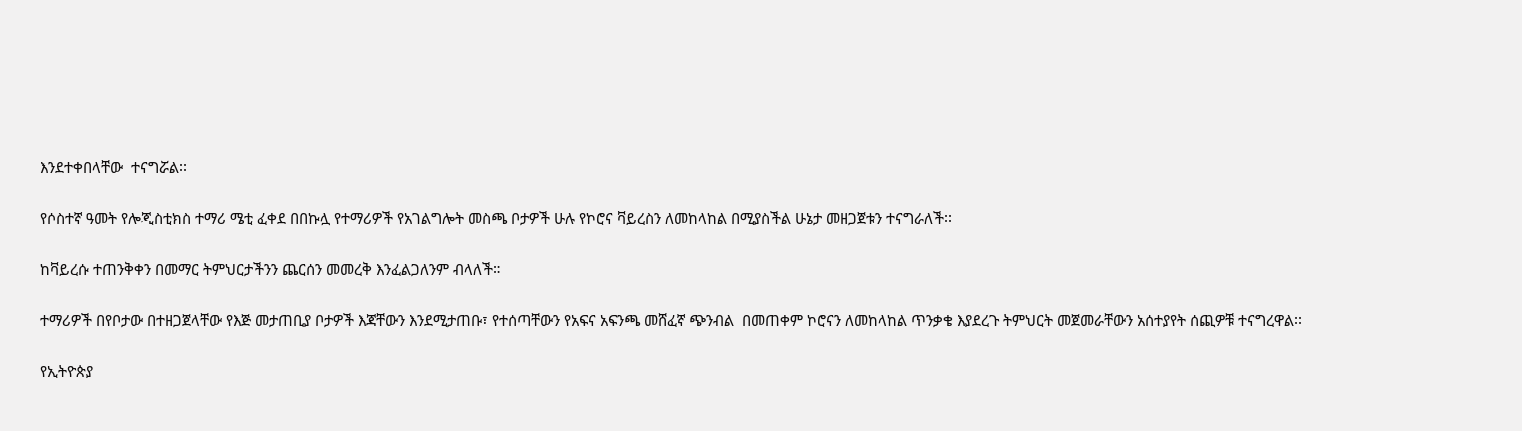እንደተቀበላቸው  ተናግሯል፡፡

የሶስተኛ ዓመት የሎጂስቲክስ ተማሪ ሜቲ ፈቀደ በበኩሏ የተማሪዎች የአገልግሎት መስጫ ቦታዎች ሁሉ የኮሮና ቫይረስን ለመከላከል በሚያስችል ሁኔታ መዘጋጀቱን ተናግራለች፡፡

ከቫይረሱ ተጠንቅቀን በመማር ትምህርታችንን ጨርሰን መመረቅ እንፈልጋለንም ብላለች።

ተማሪዎች በየቦታው በተዘጋጀላቸው የእጅ መታጠቢያ ቦታዎች እጃቸውን እንደሚታጠቡ፣ የተሰጣቸውን የአፍና አፍንጫ መሸፈኛ ጭንብል  በመጠቀም ኮሮናን ለመከላከል ጥንቃቄ እያደረጉ ትምህርት መጀመራቸውን አሰተያየት ሰጪዎቹ ተናግረዋል፡፡

የኢትዮጵያ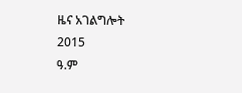ዜና አገልግሎት
2015
ዓ.ም